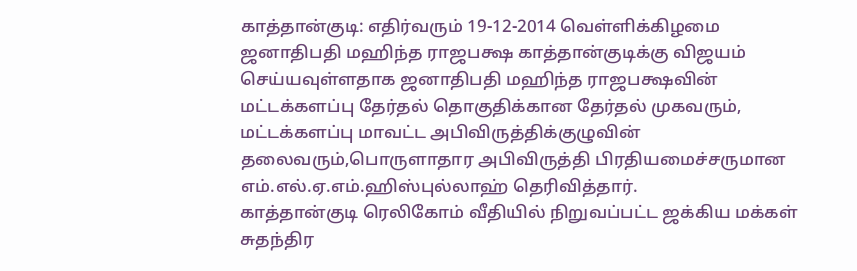காத்தான்குடி: எதிர்வரும் 19-12-2014 வெள்ளிக்கிழமை ஜனாதிபதி மஹிந்த ராஜபக்ஷ காத்தான்குடிக்கு விஜயம் செய்யவுள்ளதாக ஜனாதிபதி மஹிந்த ராஜபக்ஷவின் மட்டக்களப்பு தேர்தல் தொகுதிக்கான தேர்தல் முகவரும், மட்டக்களப்பு மாவட்ட அபிவிருத்திக்குழுவின் தலைவரும்,பொருளாதார அபிவிருத்தி பிரதியமைச்சருமான எம்.எல்.ஏ.எம்.ஹிஸ்புல்லாஹ் தெரிவித்தார்.
காத்தான்குடி ரெலிகோம் வீதியில் நிறுவப்பட்ட ஜக்கிய மக்கள் சுதந்திர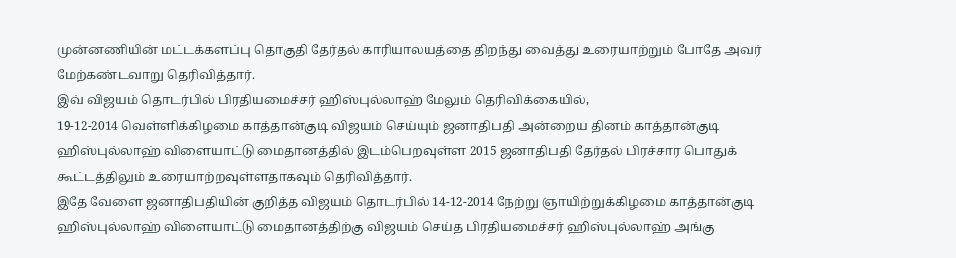முன்னணியின் மட்டக்களப்பு தொகுதி தேர்தல் காரியாலயத்தை திறந்து வைத்து உரையாற்றும் போதே அவர் மேற்கண்டவாறு தெரிவித்தார்.
இவ் விஜயம் தொடர்பில் பிரதியமைச்சர் ஹிஸ்புல்லாஹ் மேலும் தெரிவிக்கையில்,
19-12-2014 வெள்ளிக்கிழமை காத்தான்குடி விஜயம் செய்யும் ஜனாதிபதி அன்றைய தினம் காத்தான்குடி ஹிஸ்புல்லாஹ் விளையாட்டு மைதானத்தில் இடம்பெறவுள்ள 2015 ஜனாதிபதி தேர்தல் பிரச்சார பொதுக் கூட்டத்திலும் உரையாற்றவுள்ளதாகவும் தெரிவித்தார்.
இதே வேளை ஜனாதிபதியின் குறித்த விஜயம் தொடர்பில் 14-12-2014 நேற்று ஞாயிற்றுக்கிழமை காத்தான்குடி ஹிஸ்புல்லாஹ் விளையாட்டு மைதானத்திற்கு விஜயம் செய்த பிரதியமைச்சர் ஹிஸ்புல்லாஹ் அங்கு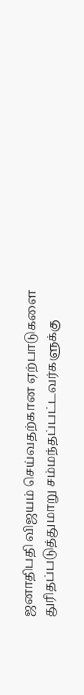ஜனாதிபதி விஜயம் செய்வதற்கான ஏற்பாடுகளை துரிதப்படுத்துமாறு சம்மந்தப்பட்டவர்களுக்கு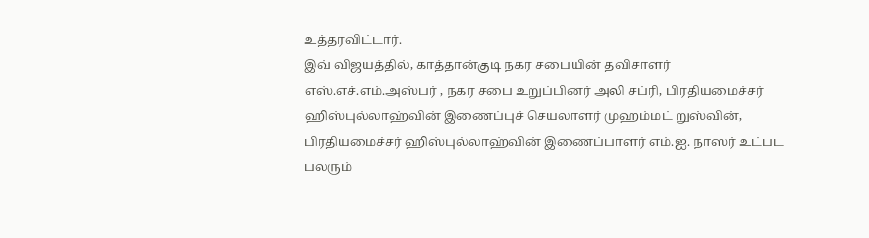உத்தரவிட்டார்.
இவ் விஜயத்தில், காத்தான்குடி நகர சபையின் தவிசாளர் எஸ்.எச்.எம்.அஸ்பர் , நகர சபை உறுப்பினர் அலி சப்ரி, பிரதியமைச்சர் ஹிஸ்புல்லாஹ்வின் இணைப்புச் செயலாளர் முஹம்மட் றுஸ்வின், பிரதியமைச்சர் ஹிஸ்புல்லாஹ்வின் இணைப்பாளர் எம்.ஐ. நாஸர் உட்பட பலரும்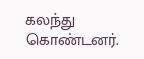கலந்து கொண்டனர்.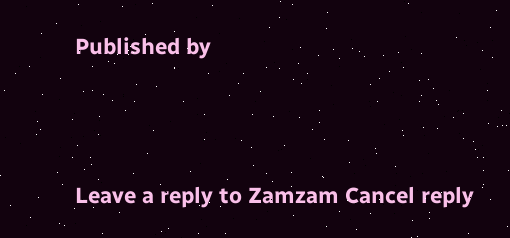Published by



Leave a reply to Zamzam Cancel reply